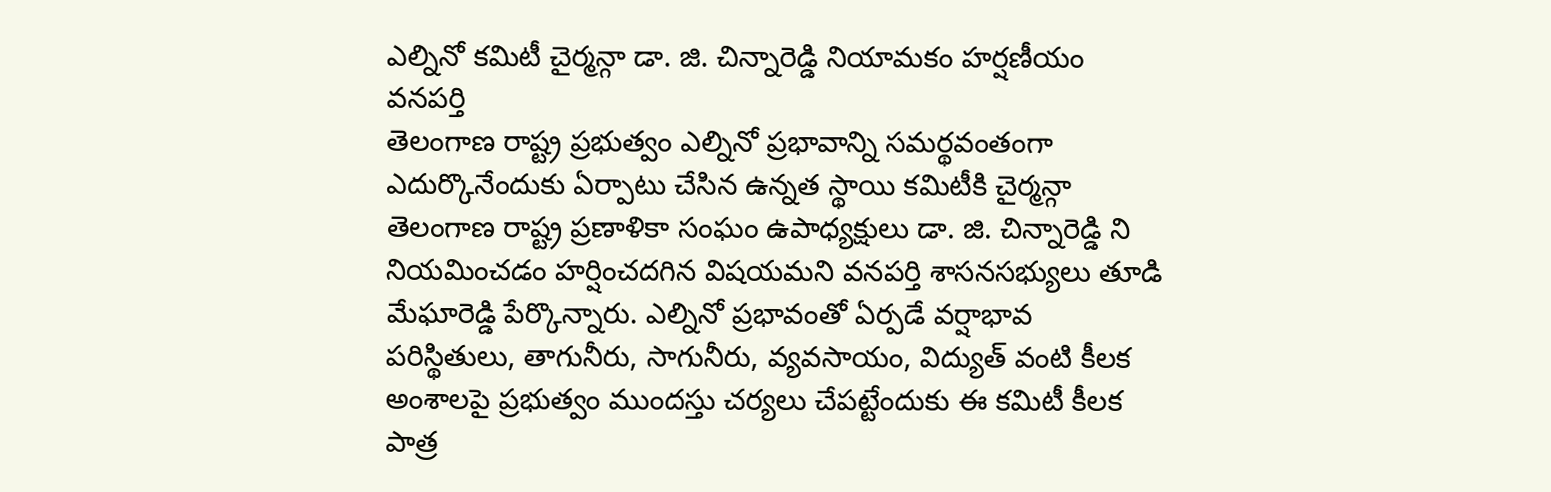ఎల్నినో కమిటీ చైర్మన్గా డా. జి. చిన్నారెడ్డి నియామకం హర్షణీయం
వనపర్తి
తెలంగాణ రాష్ట్ర ప్రభుత్వం ఎల్నినో ప్రభావాన్ని సమర్థవంతంగా ఎదుర్కొనేందుకు ఏర్పాటు చేసిన ఉన్నత స్థాయి కమిటీకి చైర్మన్గా తెలంగాణ రాష్ట్ర ప్రణాళికా సంఘం ఉపాధ్యక్షులు డా. జి. చిన్నారెడ్డి ని నియమించడం హర్షించదగిన విషయమని వనపర్తి శాసనసభ్యులు తూడి మేఘారెడ్డి పేర్కొన్నారు. ఎల్నినో ప్రభావంతో ఏర్పడే వర్షాభావ పరిస్థితులు, తాగునీరు, సాగునీరు, వ్యవసాయం, విద్యుత్ వంటి కీలక అంశాలపై ప్రభుత్వం ముందస్తు చర్యలు చేపట్టేందుకు ఈ కమిటీ కీలక పాత్ర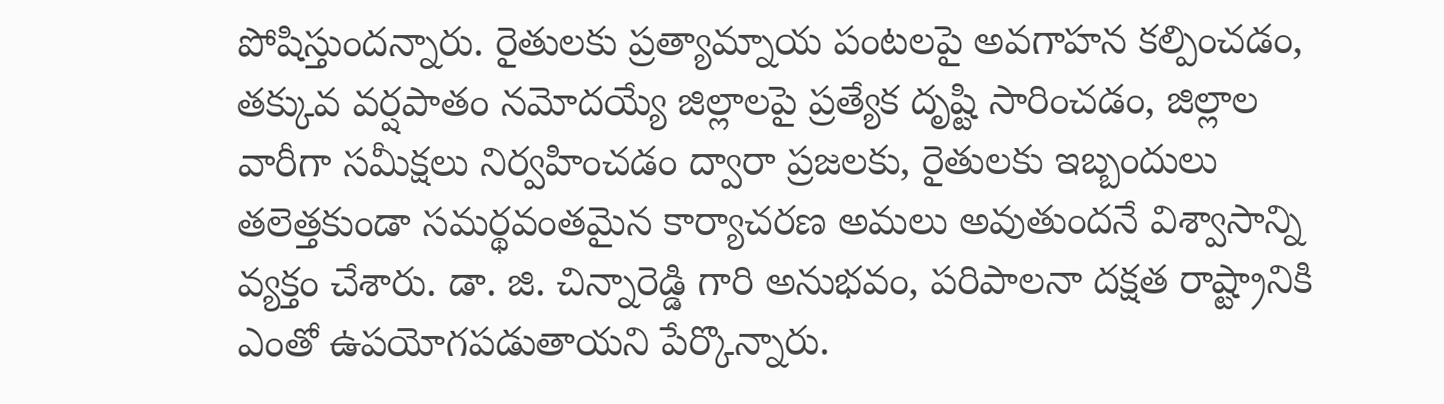పోషిస్తుందన్నారు. రైతులకు ప్రత్యామ్నాయ పంటలపై అవగాహన కల్పించడం, తక్కువ వర్షపాతం నమోదయ్యే జిల్లాలపై ప్రత్యేక దృష్టి సారించడం, జిల్లాల వారీగా సమీక్షలు నిర్వహించడం ద్వారా ప్రజలకు, రైతులకు ఇబ్బందులు తలెత్తకుండా సమర్థవంతమైన కార్యాచరణ అమలు అవుతుందనే విశ్వాసాన్ని వ్యక్తం చేశారు. డా. జి. చిన్నారెడ్డి గారి అనుభవం, పరిపాలనా దక్షత రాష్ట్రానికి ఎంతో ఉపయోగపడుతాయని పేర్కొన్నారు.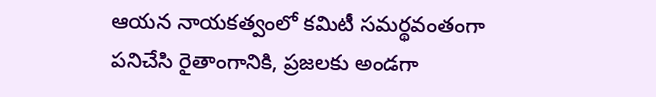ఆయన నాయకత్వంలో కమిటీ సమర్థవంతంగా పనిచేసి రైతాంగానికి, ప్రజలకు అండగా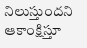నిలుస్తుందని ఆకాంక్షిస్తూ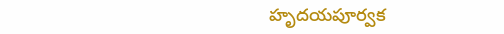హృదయపూర్వక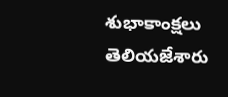శుభాకాంక్షలు తెలియజేశారు